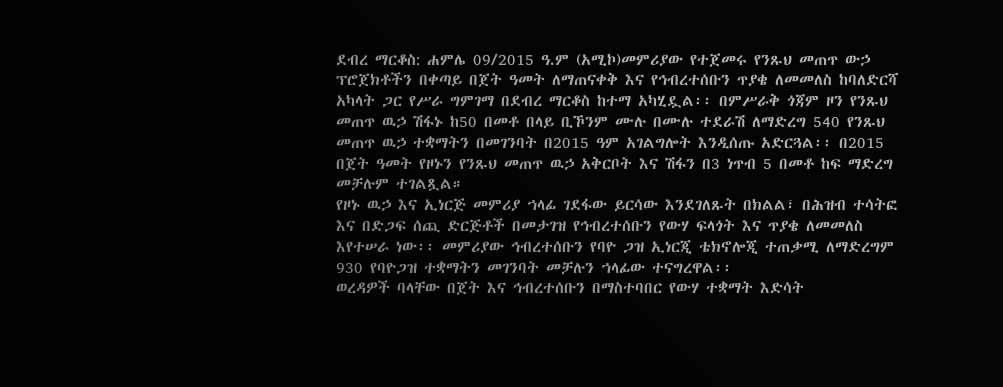ደብረ ማርቆስ: ሐምሌ 09/2015 ዓ.ም (አሚኮ)መምሪያው የተጀመሩ የንጹህ መጠጥ ውኃ ፕሮጀክቶችን በቀጣይ በጀት ዓመት ለማጠናቀቅ እና የኅብረተሰቡን ጥያቄ ለመመለስ ከባለድርሻ አካላት ጋር የሥራ ግምገማ በደብረ ማርቆስ ከተማ አካሂዷል፡፡ በምሥራቅ ጎጃም ዞን የንጹህ መጠጥ ዉኃ ሽፋኑ ከ50 በመቶ በላይ ቢኾንም ሙሉ በሙሉ ተደራሽ ለማድረግ 540 የንጹህ መጠጥ ዉኃ ተቋማትን በመገንባት በ2015 ዓም አገልግሎት እንዲሰጡ አድርጓል፡፡ በ2015 በጀት ዓመት የዞኑን የንጹህ መጠጥ ዉኃ አቅርቦት እና ሽፋን በ3 ነጥብ 5 በመቶ ከፍ ማድረግ መቻሉም ተገልጿል።
የዞኑ ዉኃ እና ኢነርጅ መምሪያ ኀላፊ ገደፋው ይርሳው እንደገለጹት በክልል፣ በሕዝብ ተሳትፎ እና በድጋፍ ሰጪ ድርጅቶች በመታገዝ የኅብረተሰቡን የውሃ ፍላጎት እና ጥያቄ ለመመለስ እየተሠራ ነው፡፡ መምሪያው ኅብረተሰቡን የባዮ ጋዝ ኢነርጂ ቴክኖሎጂ ተጠቃሚ ለማድረግም 930 የባዮጋዝ ተቋማትን መገንባት መቻሉን ኀላፊው ተናግረዋል፡፡
ወረዳዎች ባላቸው በጀት እና ኅብረተሰቡን በማስተባበር የውሃ ተቋማት እድሳት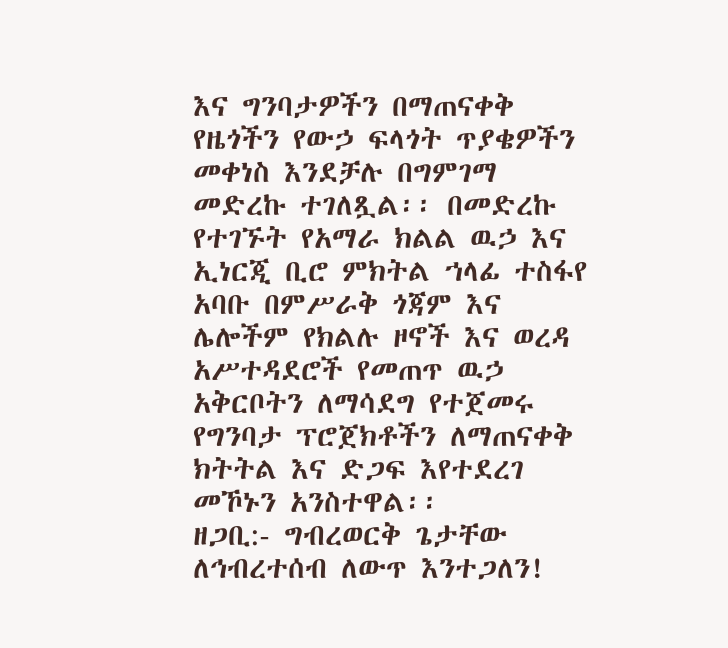እና ግንባታዎችን በማጠናቀቅ የዜጎችን የውኃ ፍላጎት ጥያቄዎችን መቀነስ እንደቻሉ በግምገማ መድረኩ ተገለጿል፡፡ በመድረኩ የተገኙት የአማራ ክልል ዉኃ እና ኢነርጂ ቢሮ ምክትል ኀላፊ ተስፋየ አባቡ በምሥራቅ ጎጃም እና ሌሎችም የክልሉ ዞኖች እና ወረዳ አሥተዳደሮች የመጠጥ ዉኃ አቅርቦትን ለማሳደግ የተጀመሩ የግንባታ ፕሮጀክቶችን ለማጠናቀቅ ክትትል እና ድጋፍ እየተደረገ መኾኑን አንስተዋል፡፡
ዘጋቢ:- ግብረወርቅ ጌታቸው
ለኅብረተሰብ ለውጥ እንተጋለን!